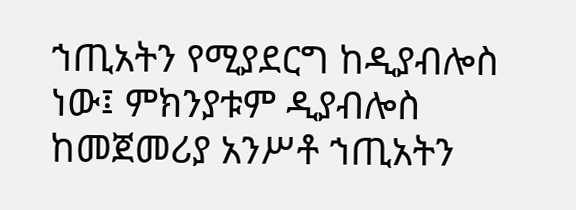ኀጢአትን የሚያደርግ ከዲያብሎስ ነው፤ ምክንያቱም ዲያብሎስ ከመጀመሪያ አንሥቶ ኀጢአትን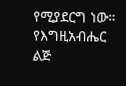የሚያደርግ ነው። የእግዚአብሔር ልጅ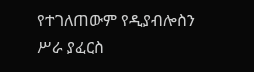የተገለጠውም የዲያብሎስን ሥራ ያፈርስ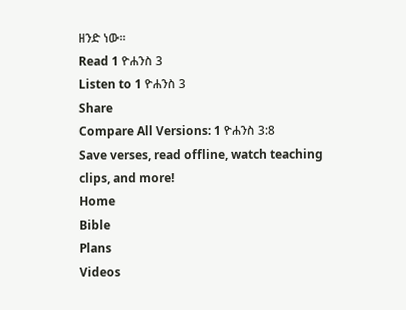ዘንድ ነው።
Read 1 ዮሐንስ 3
Listen to 1 ዮሐንስ 3
Share
Compare All Versions: 1 ዮሐንስ 3:8
Save verses, read offline, watch teaching clips, and more!
Home
Bible
Plans
Videos